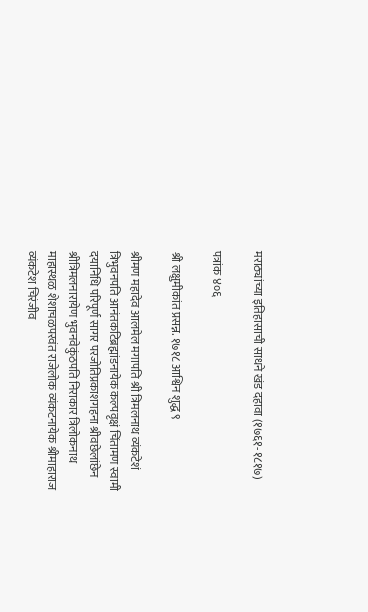मराठ्यांच्या इतिहासाची साधने खंड दहावा (१७६१-१८१७)

पत्रांक ४०६

श्री लक्षुमीकांत प्रसन्न. १७१८ आश्विन शुद्ध ९

श्रीमण महादेव आलमेल मगापति श्री त्रिमलनाथ व्यंकटेशं त्रिभुवनपति आनंतकटिब्रह्मांडनायेक कल्पवृक्षं चिंतामण स्वामी दयानिधि परिपूर्ण सागर परजोतिप्रकाशगहना श्रीवछेलांछेन श्रीत्रिमलनारायेण भुवनवेकुंठपति निराकार त्रिलोकनाथ माहास्थळ शेशाचळपरवंत राजेलोक व्यंकटनायेक श्रीमाहाराज व्यंकटेश चिरंजीव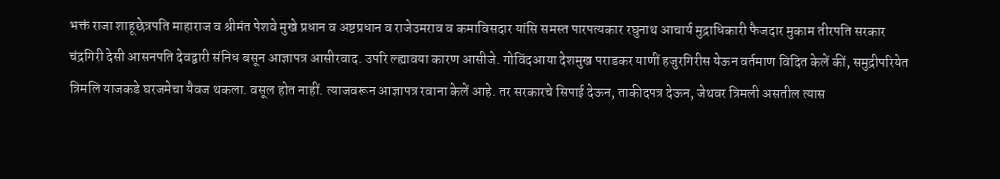भक्तं राजा शाहूछेत्रपति माहाराज व श्रीमंत पेशवे मुखे प्रधान व अष्टप्रधान व राजेउमराव व कमाविसदार यांसि समस्त पारपत्यकार रघुनाथ आचार्य मुद्राधिकारी फैजदार मुकाम तीरपति सरकार चंद्रगिरी देसी आसनपति देवद्वारी संनिध बसून आज्ञापत्र आसीरवाद. उपरि ल्ह्यावया कारण आसीजे. गोविंदआया देशमुख पराडकर याणीं हजुरगिरीस येऊन वर्तमाण विदित केलें कीं, समुद्रीपरियेत त्रिमलि याजकडे घरजमेचा यैवज थकला. वसूल होत नाहीं. त्याजवरून आज्ञापत्र रवाना केलें आहे. तर सरकारचे सिपाई देऊन, ताकीदपत्र देऊन, जेथवर त्रिमली असतील त्यास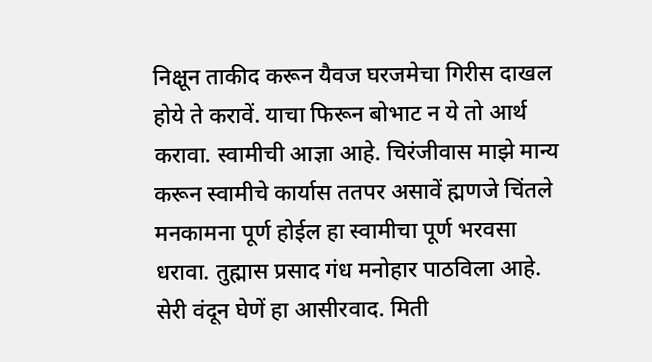निक्षून ताकीद करून यैवज घरजमेचा गिरीस दाखल होये ते करावें. याचा फिरून बोभाट न ये तो आर्थ करावा. स्वामीची आज्ञा आहे. चिरंजीवास माझे मान्य करून स्वामीचे कार्यास ततपर असावें ह्मणजे चिंतले मनकामना पूर्ण होईल हा स्वामीचा पूर्ण भरवसा धरावा. तुह्मास प्रसाद गंध मनोहार पाठविला आहे. सेरी वंदून घेणें हा आसीरवाद. मिती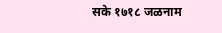सके १७१८ जळनाम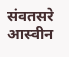संवतसरे आस्वीन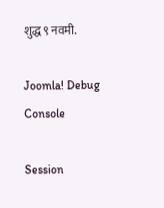शुद्ध ९ नवमी.

Joomla! Debug Console

Session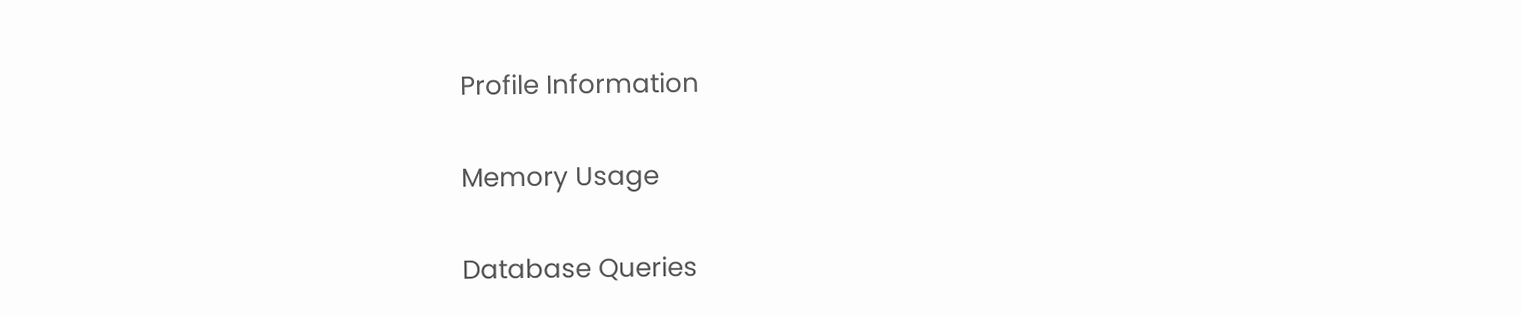Profile Information

Memory Usage

Database Queries